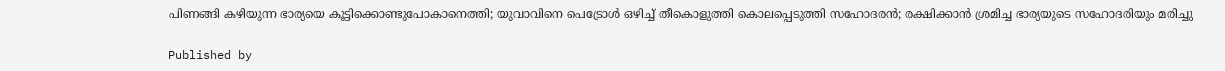പിണങ്ങി കഴിയുന്ന ഭാര്യയെ കൂട്ടിക്കൊണ്ടുപോകാനെത്തി; യുവാവിനെ പെട്രോള്‍ ഒഴിച്ച് തീകൊളുത്തി കൊലപ്പെടുത്തി സഹോദരന്‍; രക്ഷിക്കാന്‍ ശ്രമിച്ച ഭാര്യയുടെ സഹോദരിയും മരിച്ചു

Published by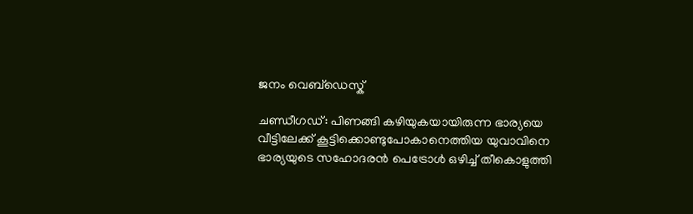ജനം വെബ്‌ഡെസ്ക്

ചണ്ഡീഗഡ്: പിണങ്ങി കഴിയുകയായിരുന്ന ഭാര്യയെ വീട്ടിലേക്ക് കൂട്ടിക്കൊണ്ടുപോകാനെത്തിയ യുവാവിനെ ഭാര്യയുടെ സഹോദരന്‍ പെട്രോള്‍ ഒഴിച്ച് തീകൊളുത്തി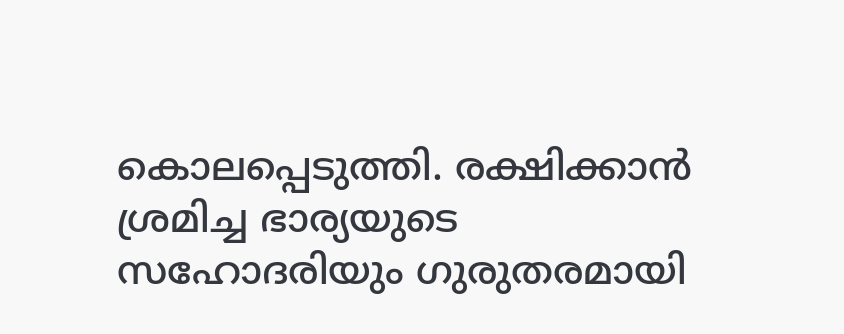കൊലപ്പെടുത്തി. രക്ഷിക്കാന്‍ ശ്രമിച്ച ഭാര്യയുടെ സഹോദരിയും ഗുരുതരമായി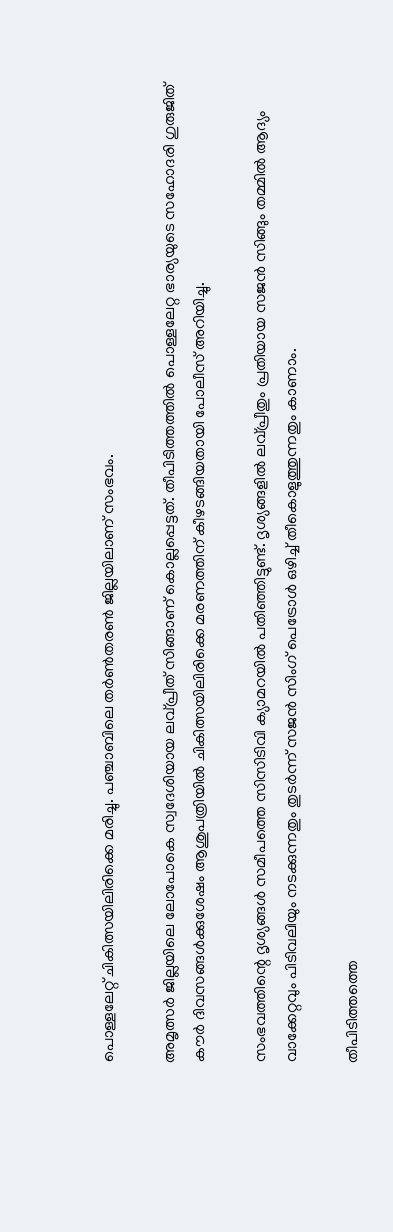പൊള്ളലേറ്റ് ചികിത്സയിലിരിക്കെ മരിച്ചു. പഞ്ചാബിലെ തര്‍ണ്‍തരണ്‍ ജില്ലയിലാണ് സംഭവം.

അമൃത്സര്‍ ജില്ലയിലെ ലോപോകെ സ്വദേശിയായ ലവ്പ്രീത് സിങ്ങാണ് കൊല്ലപ്പെട്ടത്. തീപിടിത്തത്തില്‍ പൊള്ളലേറ്റ ഭാര്യയുടെ സഹോദരി ഗുരുജിത് കൗര്‍ ദിവസങ്ങള്‍ക്കുശേഷം ആശുപത്രിയില്‍ ചികിത്സയിലിരിക്കെ മരണത്തിന് കീഴടങ്ങിയതായി പോലീസ് അറിയിച്ചു.

സംഭവത്തിന്റെ ദൃശ്യങ്ങള്‍ സമീപത്തെ സിസിടിവി ക്യാമറയില്‍ പതിഞ്ഞിട്ടുണ്ട്. ദൃശ്യങ്ങളില്‍ ലവ്പ്രീതും പ്രതിയായ സജന്‍ സിങ്ങും തമ്മില്‍ ആദ്യം വാക്കേറ്റവും പിടിവലിയും നടക്കുന്നതും തുടര്‍ന്ന് സജന്‍ സിംഗ് പെട്രോള്‍ ഒഴിച്ച് തീകൊളുത്തുന്നതും കാണാം.

തീപിടിത്തത്തെ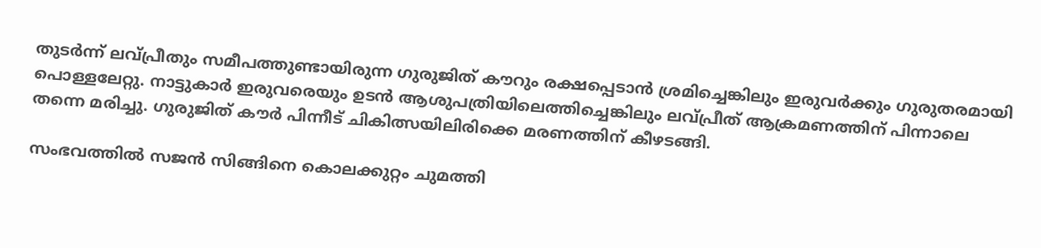തുടര്‍ന്ന് ലവ്പ്രീതും സമീപത്തുണ്ടായിരുന്ന ഗുരുജിത് കൗറും രക്ഷപ്പെടാന്‍ ശ്രമിച്ചെങ്കിലും ഇരുവര്‍ക്കും ഗുരുതരമായി പൊള്ളലേറ്റു. നാട്ടുകാര്‍ ഇരുവരെയും ഉടന്‍ ആശുപത്രിയിലെത്തിച്ചെങ്കിലും ലവ്പ്രീത് ആക്രമണത്തിന് പിന്നാലെ തന്നെ മരിച്ചു. ഗുരുജിത് കൗര്‍ പിന്നീട് ചികിത്സയിലിരിക്കെ മരണത്തിന് കീഴടങ്ങി.

സംഭവത്തില്‍ സജന്‍ സിങ്ങിനെ കൊലക്കുറ്റം ചുമത്തി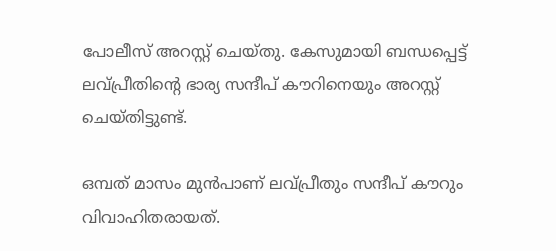പോലീസ് അറസ്റ്റ് ചെയ്തു. കേസുമായി ബന്ധപ്പെട്ട് ലവ്പ്രീതിന്റെ ഭാര്യ സന്ദീപ് കൗറിനെയും അറസ്റ്റ് ചെയ്തിട്ടുണ്ട്.

ഒമ്പത് മാസം മുന്‍പാണ് ലവ്പ്രീതും സന്ദീപ് കൗറും വിവാഹിതരായത്.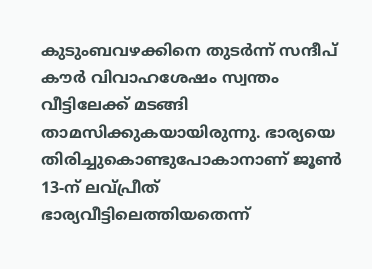കുടുംബവഴക്കിനെ തുടര്‍ന്ന് സന്ദീപ് കൗര്‍ വിവാഹശേഷം സ്വന്തം വീട്ടിലേക്ക് മടങ്ങി താമസിക്കുകയായിരുന്നു. ഭാര്യയെ തിരിച്ചുകൊണ്ടുപോകാനാണ് ജൂണ്‍ 13-ന് ലവ്പ്രീത് ഭാര്യവീട്ടിലെത്തിയതെന്ന്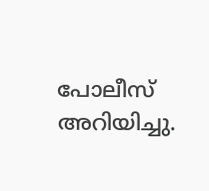പോലീസ് അറിയിച്ചു.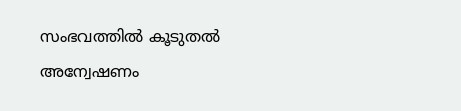സംഭവത്തില്‍ കൂടുതല്‍ അന്വേഷണം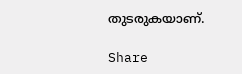തുടരുകയാണ്.

Share